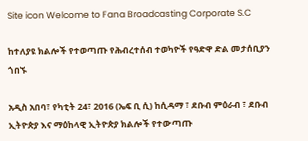Site icon Welcome to Fana Broadcasting Corporate S.C

ከተለያዩ ክልሎች የተወጣጡ የሕብረተሰብ ተወካዮች የዓድዋ ድል መታሰቢያን ጎበኙ

አዲስ አበባ፣ የካቲት 24፣ 2016 (ኤፍ ቢ ሲ) ከሲዳማ ፣ ደቡብ ምዕራብ ፣ ደቡብ ኢትዮጵያ እና ማዕከላዊ ኢትዮጵያ ክልሎች የተውጣጡ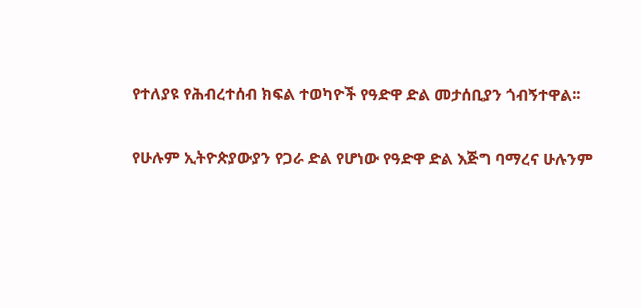የተለያዩ የሕብረተሰብ ክፍል ተወካዮች የዓድዋ ድል መታሰቢያን ጎብኝተዋል፡፡

የሁሉም ኢትዮጵያውያን የጋራ ድል የሆነው የዓድዋ ድል እጅግ ባማረና ሁሉንም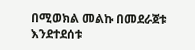በሚወክል መልኩ በመደራጀቱ እንደተደሰቱ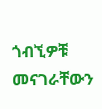ጎብኚዎቹ  መናገራቸውን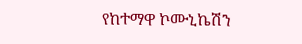የከተማዋ ኮሙኒኬሽን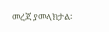መረጃ ያመላክታል፡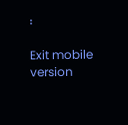፡

Exit mobile version